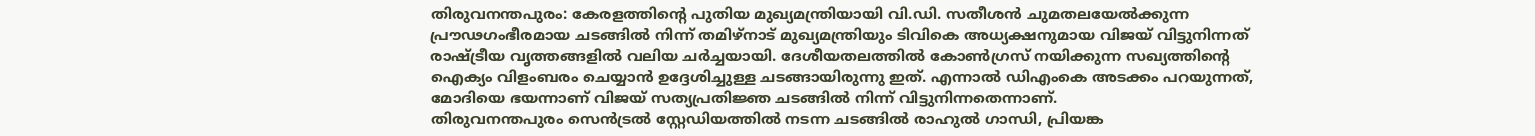തിരുവനന്തപുരം: കേരളത്തിന്റെ പുതിയ മുഖ്യമന്ത്രിയായി വി.ഡി. സതീശൻ ചുമതലയേൽക്കുന്ന പ്രൗഢഗംഭീരമായ ചടങ്ങിൽ നിന്ന് തമിഴ്നാട് മുഖ്യമന്ത്രിയും ടിവികെ അധ്യക്ഷനുമായ വിജയ് വിട്ടുനിന്നത് രാഷ്ട്രീയ വൃത്തങ്ങളിൽ വലിയ ചർച്ചയായി. ദേശീയതലത്തിൽ കോൺഗ്രസ് നയിക്കുന്ന സഖ്യത്തിന്റെ ഐക്യം വിളംബരം ചെയ്യാൻ ഉദ്ദേശിച്ചുള്ള ചടങ്ങായിരുന്നു ഇത്. എന്നാൽ ഡിഎംകെ അടക്കം പറയുന്നത്, മോദിയെ ഭയന്നാണ് വിജയ് സത്യപ്രതിജ്ഞ ചടങ്ങിൽ നിന്ന് വിട്ടുനിന്നതെന്നാണ്.
തിരുവനന്തപുരം സെൻട്രൽ സ്റ്റേഡിയത്തിൽ നടന്ന ചടങ്ങിൽ രാഹുൽ ഗാന്ധി, പ്രിയങ്ക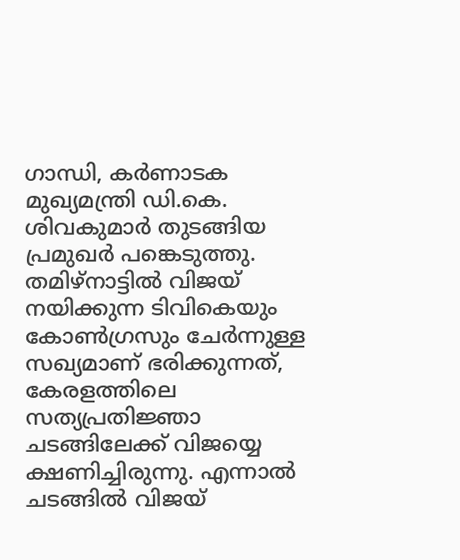ഗാന്ധി, കർണാടക മുഖ്യമന്ത്രി ഡി.കെ. ശിവകുമാർ തുടങ്ങിയ പ്രമുഖർ പങ്കെടുത്തു. തമിഴ്നാട്ടിൽ വിജയ് നയിക്കുന്ന ടിവികെയും കോൺഗ്രസും ചേർന്നുള്ള സഖ്യമാണ് ഭരിക്കുന്നത്, കേരളത്തിലെ സത്യപ്രതിജ്ഞാ ചടങ്ങിലേക്ക് വിജയ്യെ ക്ഷണിച്ചിരുന്നു. എന്നാൽ ചടങ്ങിൽ വിജയ്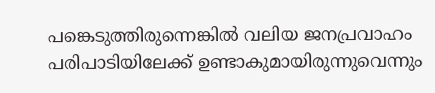പങ്കെടുത്തിരുന്നെങ്കിൽ വലിയ ജനപ്രവാഹം പരിപാടിയിലേക്ക് ഉണ്ടാകുമായിരുന്നുവെന്നും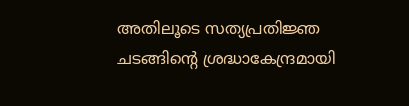അതിലൂടെ സത്യപ്രതിജ്ഞ ചടങ്ങിൻ്റെ ശ്രദ്ധാകേന്ദ്രമായി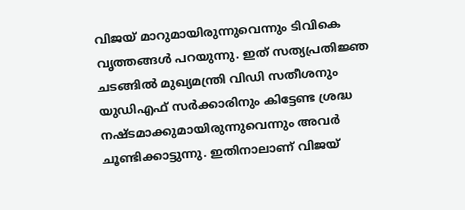വിജയ് മാറുമായിരുന്നുവെന്നും ടിവികെ വൃത്തങ്ങൾ പറയുന്നു. ഇത് സത്യപ്രതിജ്ഞ ചടങ്ങിൽ മുഖ്യമന്ത്രി വിഡി സതീശനും യുഡിഎഫ് സർക്കാരിനും കിട്ടേണ്ട ശ്രദ്ധ നഷ്ടമാക്കുമായിരുന്നുവെന്നും അവർ ചൂണ്ടിക്കാട്ടുന്നു. ഇതിനാലാണ് വിജയ്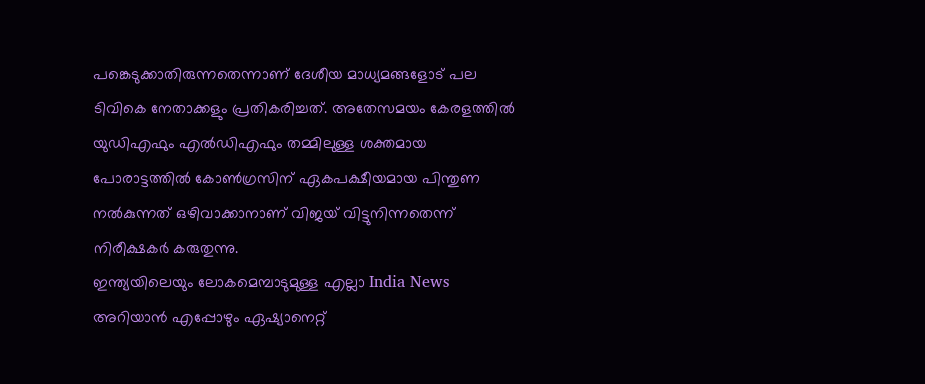പങ്കെടുക്കാതിരുന്നതെന്നാണ് ദേശീയ മാധ്യമങ്ങളോട് പല ടിവികെ നേതാക്കളും പ്രതികരിച്ചത്. അതേസമയം കേരളത്തിൽ യുഡിഎഫും എൽഡിഎഫും തമ്മിലുള്ള ശക്തമായ പോരാട്ടത്തിൽ കോൺഗ്രസിന് ഏകപക്ഷീയമായ പിന്തുണ നൽകുന്നത് ഒഴിവാക്കാനാണ് വിജയ് വിട്ടുനിന്നതെന്ന് നിരീക്ഷകർ കരുതുന്നു.
ഇന്ത്യയിലെയും ലോകമെമ്പാടുമുള്ള എല്ലാ India News അറിയാൻ എപ്പോഴും ഏഷ്യാനെറ്റ്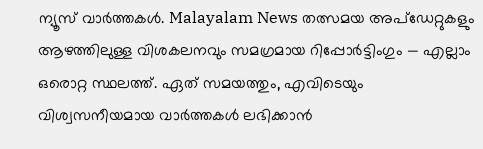ന്യൂസ് വാർത്തകൾ. Malayalam News തത്സമയ അപ്ഡേറ്റുകളും ആഴത്തിലുള്ള വിശകലനവും സമഗ്രമായ റിപ്പോർട്ടിംഗും — എല്ലാം ഒരൊറ്റ സ്ഥലത്ത്. ഏത് സമയത്തും, എവിടെയും വിശ്വസനീയമായ വാർത്തകൾ ലഭിക്കാൻ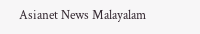Asianet News Malayalam